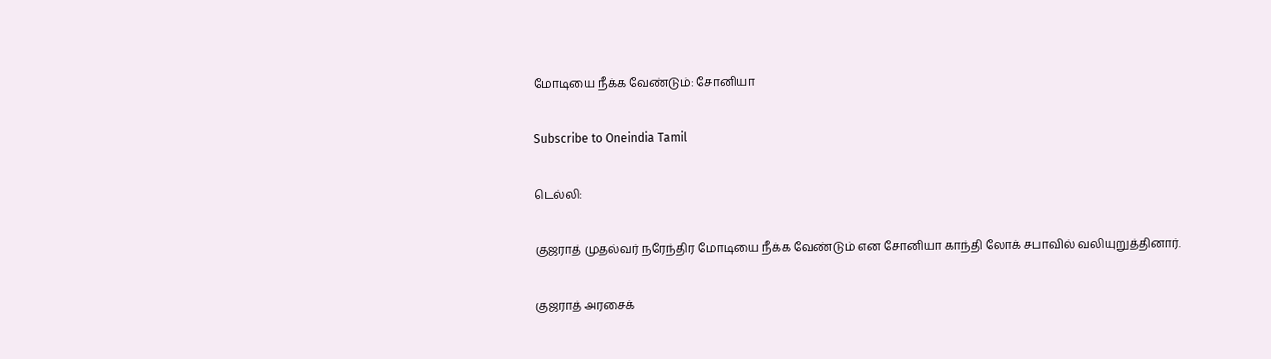மோடியை நீக்க வேண்டும்: சோனியா

Subscribe to Oneindia Tamil

டெல்லி:

குஜராத் முதல்வர் நரேந்திர மோடியை நீக்க வேண்டும் என சோனியா காந்தி லோக் சபாவில் வலியுறுத்தினார்.

குஜராத் அரசைக்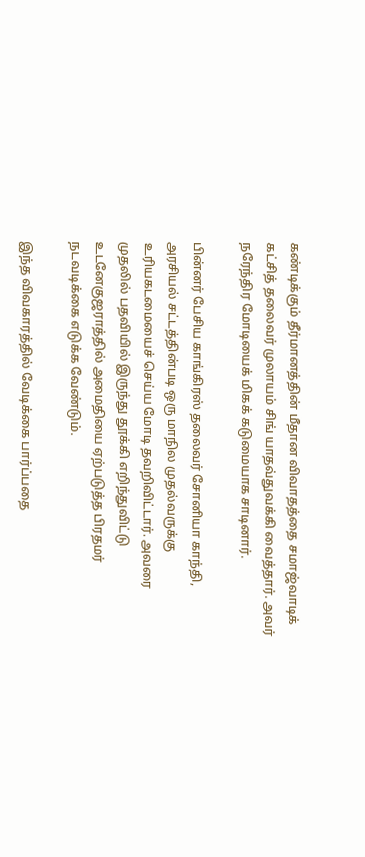கண்டிக்கும் தீர்மானத்தின் மீதான விவாதத்தை சமாஜ்வாடிக் கட்சித் தலைவர் முலாயம் சிங் யாதவ்துவக்கி வைத்தார். அவர் நரேந்திர மோடியைக் மிகக் கடுமையாக சாடினார்.

பின்னர் பேசிய காங்கிரஸ் தலைவர் சோனியா காந்தி, அரசியல் சட்டத்தின்படி ஒரு மாநில முதல்வருக்கு உரியகடமையைச் செய்ய மோடி தவறிவிட்டார். அவரை முதலில் பதவியில் இருந்து தூக்கி எறிந்துவிட்டு உடனேகுஜராத்தில் அமைதியை ஏற்படுத்த பிரதமர் நடவடிக்கை எடுக்க வேண்டும்.

இந்த விவகாரத்தில் வேடிக்கை பார்ப்பதை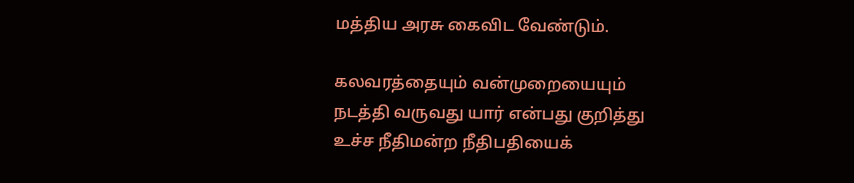மத்திய அரசு கைவிட வேண்டும்.

கலவரத்தையும் வன்முறையையும் நடத்தி வருவது யார் என்பது குறித்து உச்ச நீதிமன்ற நீதிபதியைக்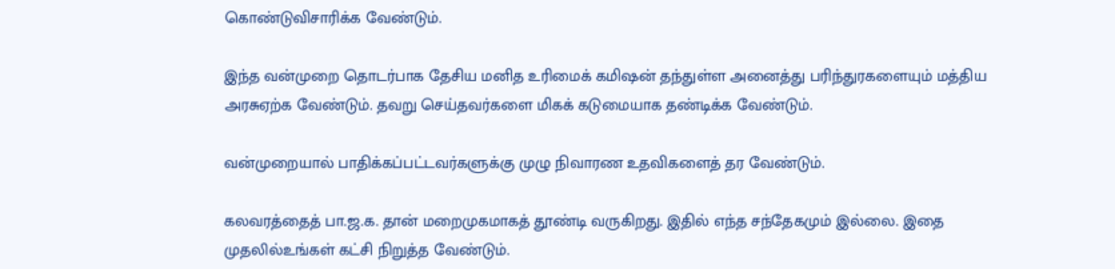கொண்டுவிசாரிக்க வேண்டும்.

இந்த வன்முறை தொடர்பாக தேசிய மனித உரிமைக் கமிஷன் தந்துள்ள அனைத்து பரிந்துரகளையும் மத்திய அரசுஏற்க வேண்டும். தவறு செய்தவர்களை மிகக் கடுமையாக தண்டிக்க வேண்டும்.

வன்முறையால் பாதிக்கப்பட்டவர்களுக்கு முழு நிவாரண உதவிகளைத் தர வேண்டும்.

கலவரத்தைத் பா.ஜ.க. தான் மறைமுகமாகத் தூண்டி வருகிறது. இதில் எந்த சந்தேகமும் இல்லை. இதை முதலில்உங்கள் கட்சி நிறுத்த வேண்டும்.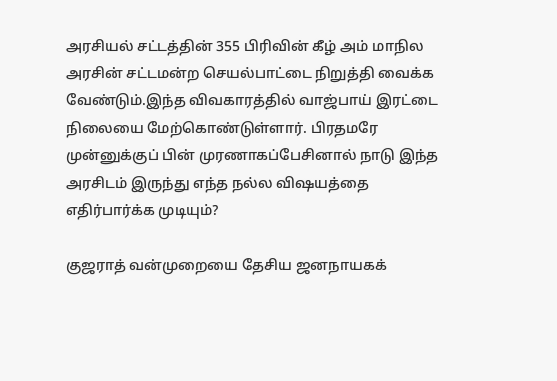அரசியல் சட்டத்தின் 355 பிரிவின் கீழ் அம் மாநில அரசின் சட்டமன்ற செயல்பாட்டை நிறுத்தி வைக்க வேண்டும்.இந்த விவகாரத்தில் வாஜ்பாய் இரட்டை நிலையை மேற்கொண்டுள்ளார். பிரதமரே முன்னுக்குப் பின் முரணாகப்பேசினால் நாடு இந்த அரசிடம் இருந்து எந்த நல்ல விஷயத்தை எதிர்பார்க்க முடியும்?

குஜராத் வன்முறையை தேசிய ஜனநாயகக்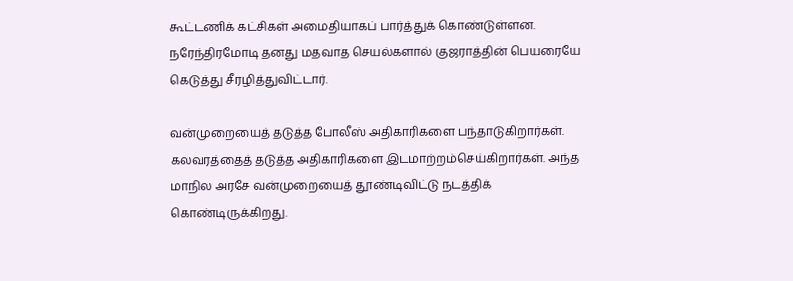கூட்டணிக் கட்சிகள் அமைதியாகப் பார்த்துக் கொண்டுள்ளன. நரேந்திரமோடி தனது மதவாத செயல்களால் குஜராத்தின் பெயரையே கெடுத்து சீரழித்துவிட்டார்.

வன்முறையைத் தடுத்த போலீஸ் அதிகாரிகளை பந்தாடுகிறார்கள். கலவரத்தைத் தடுத்த அதிகாரிகளை இடமாற்றம்செய்கிறார்கள். அந்த மாநில அரசே வன்முறையைத் தூண்டிவிட்டு நடத்திக் கொண்டிருக்கிறது.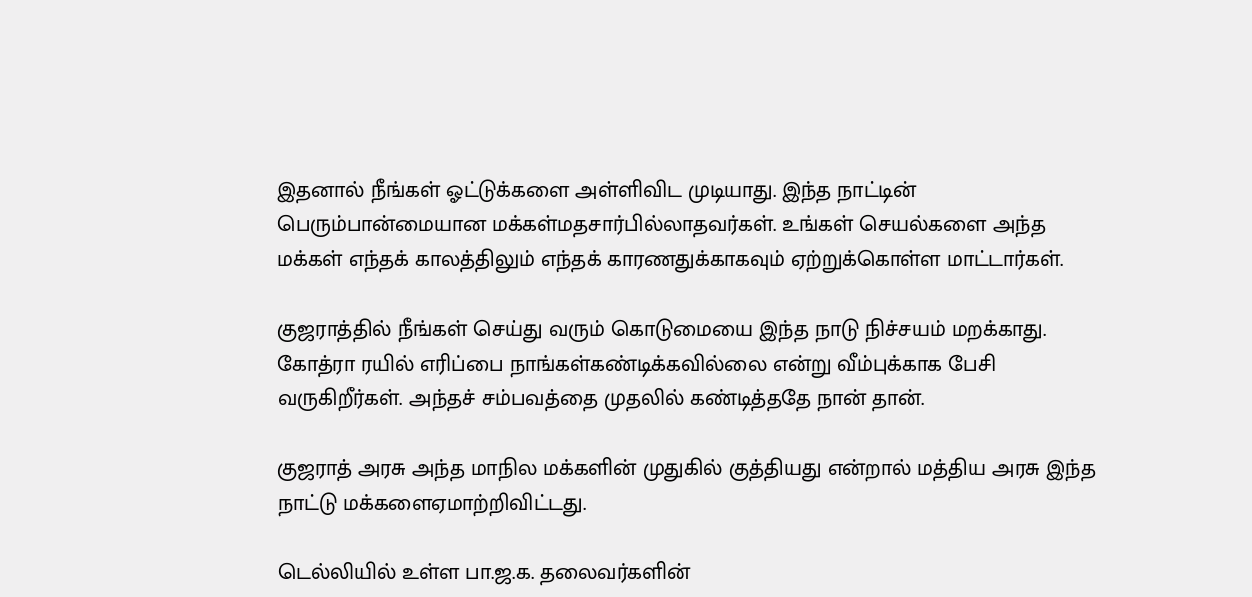இதனால் நீங்கள் ஓட்டுக்களை அள்ளிவிட முடியாது. இந்த நாட்டின் பெரும்பான்மையான மக்கள்மதசார்பில்லாதவர்கள். உங்கள் செயல்களை அந்த மக்கள் எந்தக் காலத்திலும் எந்தக் காரணதுக்காகவும் ஏற்றுக்கொள்ள மாட்டார்கள்.

குஜராத்தில் நீங்கள் செய்து வரும் கொடுமையை இந்த நாடு நிச்சயம் மறக்காது. கோத்ரா ரயில் எரிப்பை நாங்கள்கண்டிக்கவில்லை என்று வீம்புக்காக பேசி வருகிறீர்கள். அந்தச் சம்பவத்தை முதலில் கண்டித்ததே நான் தான்.

குஜராத் அரசு அந்த மாநில மக்களின் முதுகில் குத்தியது என்றால் மத்திய அரசு இந்த நாட்டு மக்களைஏமாற்றிவிட்டது.

டெல்லியில் உள்ள பா.ஜ.க. தலைவர்களின்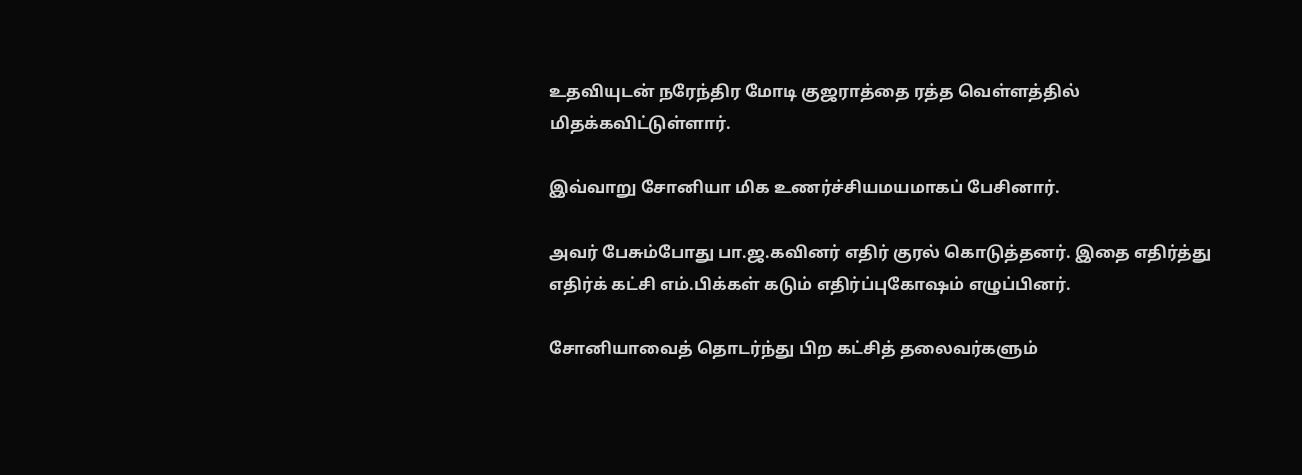உதவியுடன் நரேந்திர மோடி குஜராத்தை ரத்த வெள்ளத்தில் மிதக்கவிட்டுள்ளார்.

இவ்வாறு சோனியா மிக உணர்ச்சியமயமாகப் பேசினார்.

அவர் பேசும்போது பா.ஜ.கவினர் எதிர் குரல் கொடுத்தனர். இதை எதிர்த்து எதிர்க் கட்சி எம்.பிக்கள் கடும் எதிர்ப்புகோஷம் எழுப்பினர்.

சோனியாவைத் தொடர்ந்து பிற கட்சித் தலைவர்களும்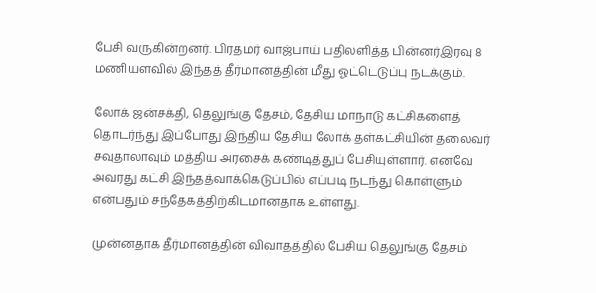பேசி வருகின்றனர். பிரதமர் வாஜ்பாய் பதிலளித்த பின்னர்இரவு 8 மணியளவில் இந்தத் தீர்மானத்தின் மீது ஓட்டெடுப்பு நடக்கும்.

லோக் ஜன்சக்தி, தெலுங்கு தேசம், தேசிய மாநாடு கட்சிகளைத் தொடர்ந்து இப்போது இந்திய தேசிய லோக் தள்கட்சியின் தலைவர் சவுதாலாவும் மத்திய அரசைக் கண்டித்துப் பேசியுள்ளார். எனவே அவரது கட்சி இந்தத்வாக்கெடுப்பில் எப்படி நடந்து கொள்ளும் என்பதும் சந்தேகத்திற்கிடமானதாக உள்ளது.

முன்னதாக தீர்மானத்தின் விவாதத்தில் பேசிய தெலுங்கு தேசம்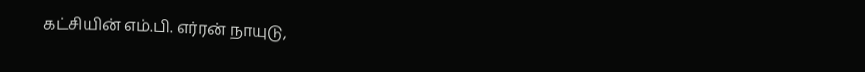கட்சியின் எம்.பி. எர்ரன் நாயுடு,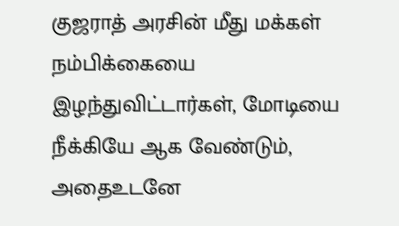குஜராத் அரசின் மீது மக்கள் நம்பிக்கையை இழந்துவிட்டார்கள், மோடியை நீக்கியே ஆக வேண்டும், அதைஉடனே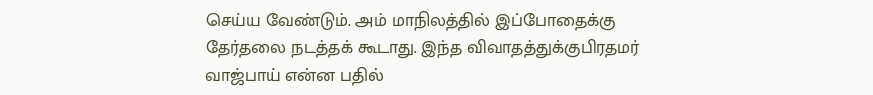செய்ய வேண்டும். அம் மாநிலத்தில் இப்போதைக்கு தேர்தலை நடத்தக் கூடாது. இந்த விவாதத்துக்குபிரதமர் வாஜ்பாய் என்ன பதில்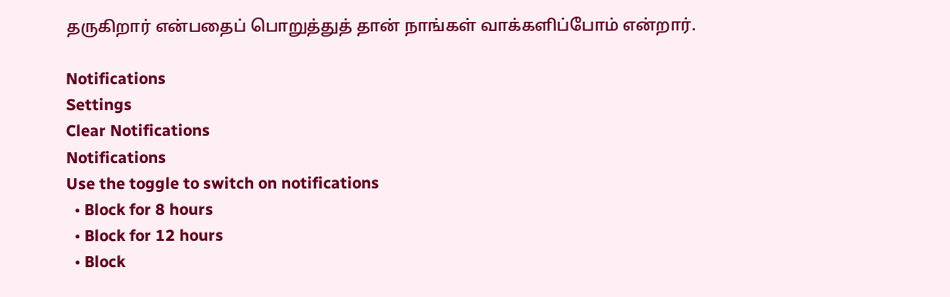தருகிறார் என்பதைப் பொறுத்துத் தான் நாங்கள் வாக்களிப்போம் என்றார்.

Notifications
Settings
Clear Notifications
Notifications
Use the toggle to switch on notifications
  • Block for 8 hours
  • Block for 12 hours
  • Block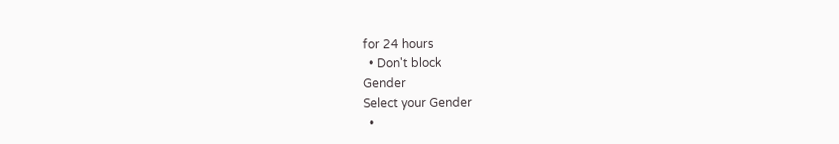for 24 hours
  • Don't block
Gender
Select your Gender
  •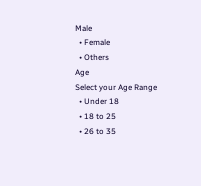Male
  • Female
  • Others
Age
Select your Age Range
  • Under 18
  • 18 to 25
  • 26 to 35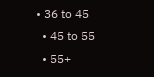• 36 to 45
  • 45 to 55
  • 55+